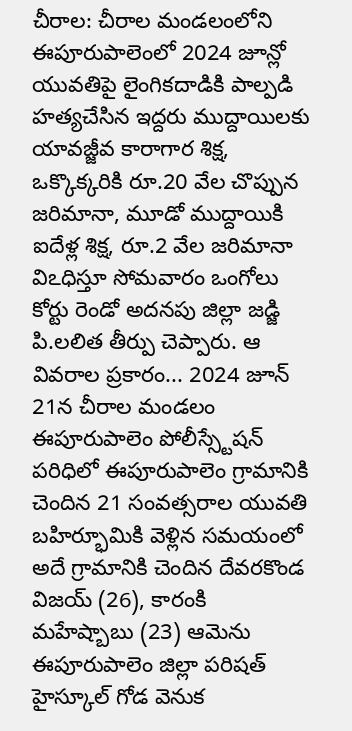చీరాల: చీరాల మండలంలోని ఈపూరుపాలెంలో 2024 జూన్లో యువతిపై లైంగికదాడికి పాల్పడి హత్యచేసిన ఇద్దరు ముద్దాయిలకు యావజ్జీవ కారాగార శిక్ష, ఒక్కొక్కరికి రూ.20 వేల చొప్పున జరిమానా, మూడో ముద్దాయికి ఐదేళ్ల శిక్ష, రూ.2 వేల జరిమానా విఽధిస్తూ సోమవారం ఒంగోలు కోర్టు రెండో అదనపు జిల్లా జడ్జి పి.లలిత తీర్పు చెప్పారు. ఆ వివరాల ప్రకారం... 2024 జూన్ 21న చీరాల మండలం ఈపూరుపాలెం పోలీస్స్టేషన్ పరిధిలో ఈపూరుపాలెం గ్రామానికి చెందిన 21 సంవత్సరాల యువతి బహిర్భూమికి వెళ్లిన సమయంలో అదే గ్రామానికి చెందిన దేవరకొండ విజయ్ (26), కారంకి మహేష్బాబు (23) ఆమెను ఈపూరుపాలెం జిల్లా పరిషత్ హైస్కూల్ గోడ వెనుక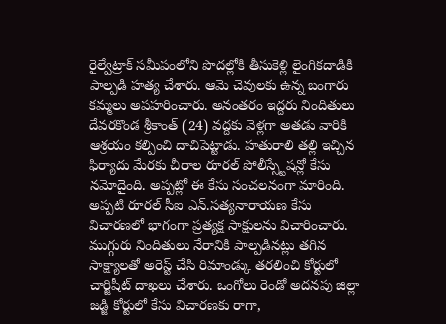రైల్వేట్రాక్ సమీపంలోని పొదల్లోకి తీసుకెళ్లి లైంగికదాడికి పాల్పడి హత్య చేశారు. ఆమె చెవులకు ఉన్న బంగారు కమ్మలు అపహరించారు. అనంతరం ఇద్దరు నిందితులు దేవరకొండ శ్రీకాంత్ (24) వద్దకు వెళ్లగా అతడు వారికి ఆశ్రయం కల్పించి దాచిపెట్టాడు. హతురాలి తల్లి ఇచ్చిన ఫిర్యాదు మేరకు చీరాల రూరల్ పోలీస్స్టేషన్లో కేసు నమోదైంది. అప్పట్లో ఈ కేసు సంచలనంగా మారింది. అప్పటి రూరల్ సీఐ ఎన్.సత్యనారాయణ కేసు విచారణలో భాగంగా ప్రత్యక్ష సాక్షులను విచారించారు. ముగ్గురు నిందితులు నేరానికి పాల్పడినట్లు తగిన సాక్ష్యాలతో అరెస్ట్ చేసి రిమాండ్కు తరలించి కోర్టులో చార్జిషీట్ దాఖలు చేశారు. ఒంగోలు రెండో అదనపు జిల్లా జడ్జి కోర్టులో కేసు విచారణకు రాగా,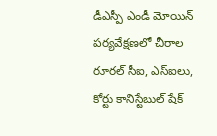డీఎస్పీ ఎండీ మోయిన్ పర్యవేక్షణలో చీరాల రూరల్ సీఐ, ఎస్ఐలు, కోర్టు కానిస్టేబుల్ షేక్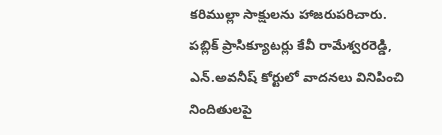కరిముల్లా సాక్షులను హాజరుపరిచారు. పబ్లిక్ ప్రాసిక్యూటర్లు కేవీ రామేశ్వరరెడ్డి, ఎన్.అవనీష్ కోర్టులో వాదనలు వినిపించి నిందితులపై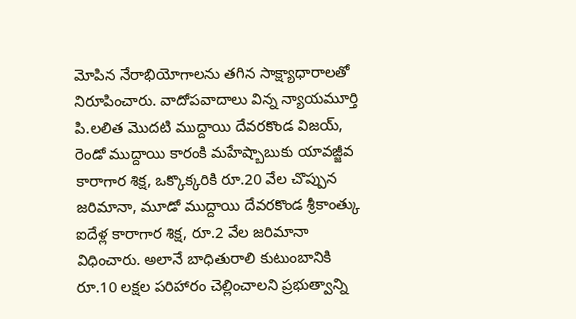మోపిన నేరాభియోగాలను తగిన సాక్ష్యాధారాలతో నిరూపించారు. వాదోపవాదాలు విన్న న్యాయమూర్తి పి.లలిత మొదటి ముద్దాయి దేవరకొండ విజయ్, రెండో ముద్దాయి కారంకి మహేష్బాబుకు యావజ్జీవ కారాగార శిక్ష, ఒక్కొక్కరికి రూ.20 వేల చొప్పున జరిమానా, మూడో ముద్దాయి దేవరకొండ శ్రీకాంత్కు ఐదేళ్ల కారాగార శిక్ష, రూ.2 వేల జరిమానా విధించారు. అలానే బాధితురాలి కుటుంబానికి రూ.10 లక్షల పరిహారం చెల్లించాలని ప్రభుత్వాన్ని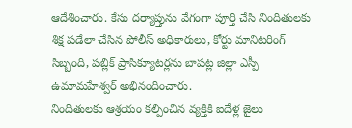ఆదేశించారు. కేసు దర్యాప్తును వేగంగా పూర్తి చేసి నిందితులకు శిక్ష పడేలా చేసిన పోలీస్ అధికారులు, కోర్టు మానిటరింగ్ సిబ్బంది, పబ్లిక్ ప్రాసిక్యూటర్లను బాపట్ల జిల్లా ఎస్పీ ఉమామహేశ్వర్ అభినందించారు.
నిందితులకు ఆశ్రయం కల్పించిన వ్యక్తికి ఐదేళ్ల జైలు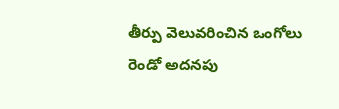తీర్పు వెలువరించిన ఒంగోలు రెండో అదనపు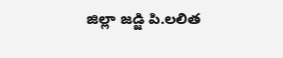జిల్లా జడ్జి పి.లలిత